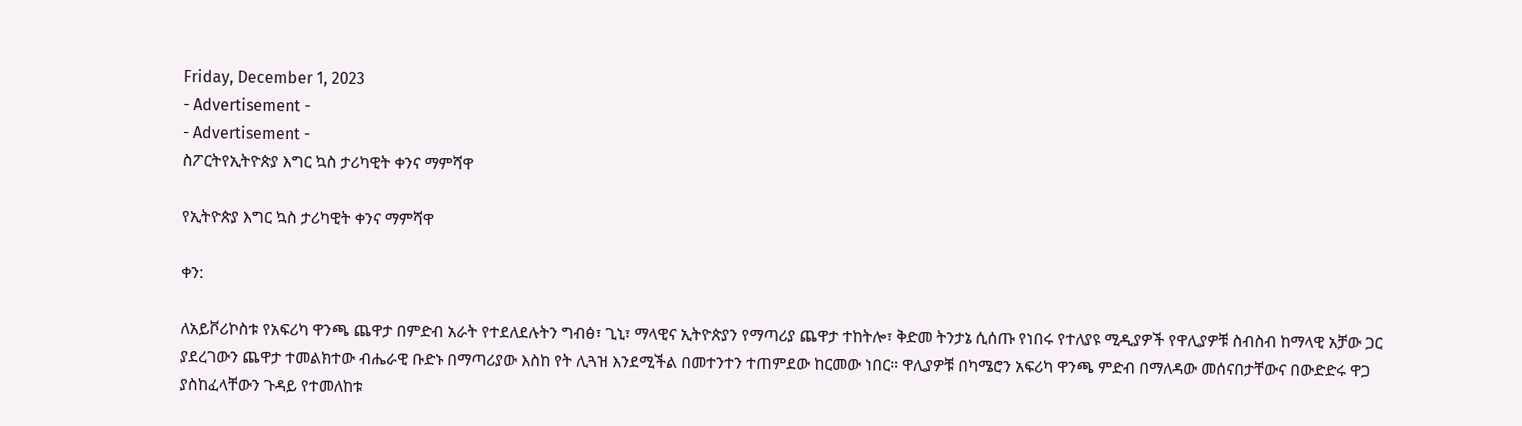Friday, December 1, 2023
- Advertisement -
- Advertisement -
ስፖርትየኢትዮጵያ እግር ኳስ ታሪካዊት ቀንና ማምሻዋ

የኢትዮጵያ እግር ኳስ ታሪካዊት ቀንና ማምሻዋ

ቀን:

ለአይቮሪኮስቱ የአፍሪካ ዋንጫ ጨዋታ በምድብ አራት የተደለደሉትን ግብፅ፣ ጊኒ፣ ማላዊና ኢትዮጵያን የማጣሪያ ጨዋታ ተከትሎ፣ ቅድመ ትንታኔ ሲሰጡ የነበሩ የተለያዩ ሚዲያዎች የዋሊያዎቹ ስብስብ ከማላዊ አቻው ጋር ያደረገውን ጨዋታ ተመልክተው ብሔራዊ ቡድኑ በማጣሪያው እስከ የት ሊጓዝ እንደሚችል በመተንተን ተጠምደው ከርመው ነበር። ዋሊያዎቹ በካሜሮን አፍሪካ ዋንጫ ምድብ በማለዳው መሰናበታቸውና በውድድሩ ዋጋ ያስከፈላቸውን ጉዳይ የተመለከቱ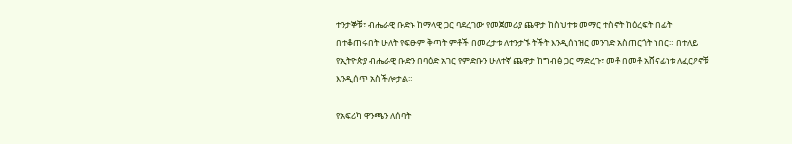ተንታኞቹ፣ ብሔራዊ ቡድኑ ከማላዊ ጋር ባደረገው የመጀመሪያ ጨዋታ ከስህተቱ መማር ተስኖት ከዕረፍት በፊት በተቆጠሩበት ሁለት የፍፁም ቅጣት ምቶች በመረታቱ ለተንታኙ ትችት እንዲሰነዝር መንገድ አስጠርጎት ነበር። በተለይ የኢትዮጵያ ብሔራዊ ቡድን በባዕድ አገር የምድቡን ሁለተኛ ጨዋታ ከግብፅ ጋር ማድረጉ፣ መቶ በመቶ አሸናፊነቱ ለፈርዖኖቹ እንዲሰጥ አስችሎታል።

የአፍሪካ ዋንጫን ለሰባት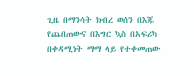ጊዜ በማንሳት ክብረ ወሰን በእጁ የጨበጠውና በእግር ኳስ በአፍሪካ በቀዳሚነት ማማ ላይ የተቀመጠው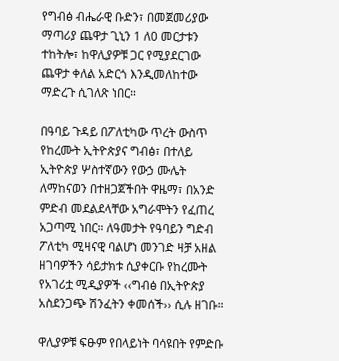የግብፅ ብሔራዊ ቡድን፣ በመጀመሪያው ማጣሪያ ጨዋታ ጊኒን 1 ለ0 መርታቱን ተከትሎ፣ ከዋሊያዎቹ ጋር የሚያደርገው ጨዋታ ቀለል አድርጎ እንዲመለከተው ማድረጉ ሲገለጽ ነበር።

በዓባይ ጉዳይ በፖለቲካው ጥረት ውስጥ የከረሙት ኢትዮጵያና ግብፅ፣ በተለይ ኢትዮጵያ ሦስተኛውን የውኃ ሙሌት ለማከናወን በተዘጋጀችበት ዋዜማ፣ በአንድ ምድብ መደልደላቸው አግራሞትን የፈጠረ አጋጣሚ ነበር። ለዓመታት የዓባይን ግድብ ፖለቲካ ሚዛናዊ ባልሆነ መንገድ ዛቻ አዘል ዘገባዎችን ሳይታክቱ ሲያቀርቡ የከረሙት የአገሪቷ ሚዲያዎች ‹‹ግብፅ በኢትዮጵያ አስደንጋጭ ሽንፈትን ቀመሰች›› ሲሉ ዘገቡ።

ዋሊያዎቹ ፍፁም የበላይነት ባሳዩበት የምድቡ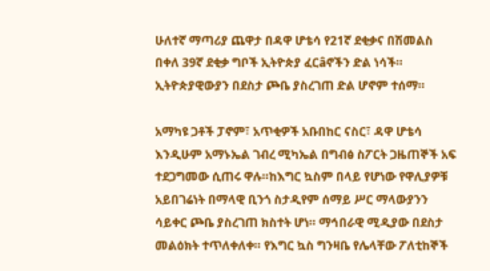ሁለተኛ ማጣሪያ ጨዋታ በዳዋ ሆቴሳ የ21ኛ ደቂቃና በሽመልስ በቀለ 39ኛ ደቂቃ ግቦች ኢትዮጵያ ፈርâኖችን ድል ነሳች። ኢትዮጵያዊውያን በደስታ ጮቤ ያስረገጠ ድል ሆኖም ተሰማ።

አማካዩ ጋቶች ፓኖም፣ አጥቂዎች አቡበከር ናስር፣ ዳዋ ሆቴሳ እንዲሁም አማኑኤል ገብረ ሚካኤል በግብፅ ስፖርት ጋዜጠኞች አፍ ተደጋግመው ሲጠሩ ዋሉ።ከእግር ኳስም በላይ የሆነው የዋሊያዎቹ አይበገሬነት በማላዊ ቢንጎ ስታዲየም ሰማይ ሥር ማላውያንን ሳይቀር ጮቤ ያስረገጠ ክስተት ሆነ። ማኅበራዊ ሚዲያው በደስታ መልዕክት ተጥለቀለቀ። የእግር ኳስ ግንዛቤ የሌላቸው ፖለቲከኞች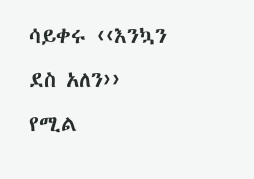ሳይቀሩ ‹‹እንኳን ደስ አለን›› የሚል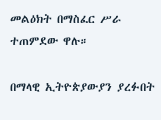መልዕክት በማስፈር ሥራ ተጠምደው ዋሉ።

በማላዊ ኢትዮጵያውያን ያረፉበት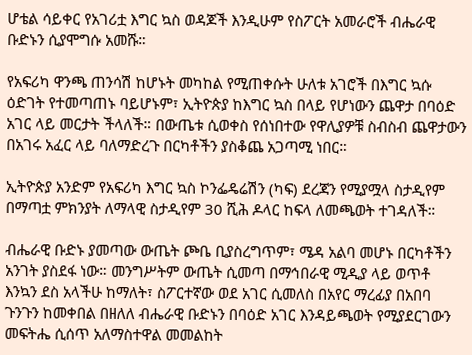ሆቴል ሳይቀር የአገሪቷ እግር ኳስ ወዳጆች እንዲሁም የስፖርት አመራሮች ብሔራዊ ቡድኑን ሲያሞግሱ አመሹ።

የአፍሪካ ዋንጫ ጠንሳሽ ከሆኑት መካከል የሚጠቀሱት ሁለቱ አገሮች በእግር ኳሱ ዕድገት የተመጣጠኑ ባይሆኑም፣ ኢትዮጵያ ከእግር ኳስ በላይ የሆነውን ጨዋታ በባዕድ አገር ላይ መርታት ችላለች። በውጤቱ ሲወቀስ የሰነበተው የዋሊያዎቹ ስብስብ ጨዋታውን በአገሩ አፈር ላይ ባለማድረጉ በርካቶችን ያስቆጨ አጋጣሚ ነበር።

ኢትዮጵያ አንድም የአፍሪካ እግር ኳስ ኮንፌዴሬሽን (ካፍ) ደረጃን የሚያሟላ ስታዲየም በማጣቷ ምክንያት ለማላዊ ስታዲየም 30 ሺሕ ዶላር ከፍላ ለመጫወት ተገዳለች።

ብሔራዊ ቡድኑ ያመጣው ውጤት ጮቤ ቢያስረግጥም፣ ሜዳ አልባ መሆኑ በርካቶችን አንገት ያስደፋ ነው። መንግሥትም ውጤት ሲመጣ በማኅበራዊ ሚዲያ ላይ ወጥቶ እንኳን ደስ አላችሁ ከማለት፣ ስፖርተኛው ወደ አገር ሲመለስ በአየር ማረፊያ በአበባ ጉንጉን ከመቀበል በዘለለ ብሔራዊ ቡድኑን በባዕድ አገር እንዳይጫወት የሚያደርገውን መፍትሔ ሲሰጥ አለማስተዋል መመልከት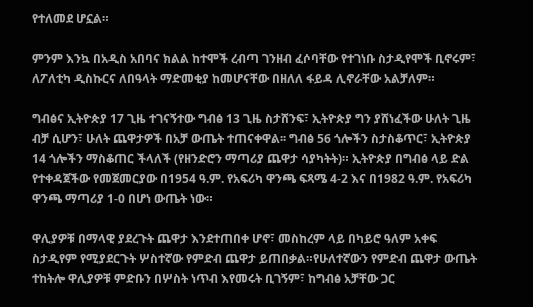የተለመደ ሆኗል።

ምንም እንኳ በአዲስ አበባና ክልል ከተሞች ረብጣ ገንዘብ ፈሶባቸው የተገነቡ ስታዲየሞች ቢኖሩም፣ ለፖለቲካ ዲስኩርና ለበዓላት ማድመቂያ ከመሆናቸው በዘለለ ፋይዳ ሊኖራቸው አልቻለም።

ግብፅና ኢትዮጵያ 17 ጊዜ ተገናኝተው ግብፅ 13 ጊዜ ስታሸንፍ፣ ኢትዮጵያ ግን ያሸነፈችው ሁለት ጊዜ ብቻ ሲሆን፣ ሁለት ጨዋታዎች በአቻ ውጤት ተጠናቀዋል፡፡ ግብፅ 56 ጎሎችን ስታስቆጥር፣ ኢትዮጵያ 14 ጎሎችን ማስቆጠር ችላለች (የዘንድሮን ማጣሪያ ጨዋታ ሳያካትት)። ኢትዮጵያ በግብፅ ላይ ድል የተቀዳጀችው የመጀመርያው በ1954 ዓ.ም. የአፍሪካ ዋንጫ ፍጻሜ 4-2 እና በ1982 ዓ.ም. የአፍሪካ ዋንጫ ማጣሪያ 1-0 በሆነ ውጤት ነው።

ዋሊያዎቹ በማላዊ ያደረጉት ጨዋታ እንደተጠበቀ ሆኖ፣ መስከረም ላይ በካይሮ ዓለም አቀፍ ስታዲየም የሚያደርጉት ሦስተኛው የምድብ ጨዋታ ይጠበቃል።የሁለተኛውን የምድብ ጨዋታ ውጤት ተከትሎ ዋሊያዎቹ ምድቡን በሦስት ነጥብ እየመሩት ቢገኝም፣ ከግብፅ አቻቸው ጋር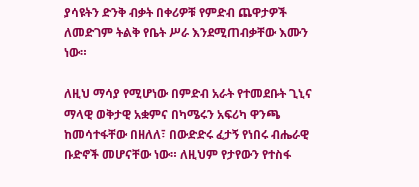ያሳዩትን ድንቅ ብቃት በቀሪዎቹ የምድብ ጨዋታዎች ለመድገም ትልቅ የቤት ሥራ እንደሚጠብቃቸው እሙን ነው።

ለዚህ ማሳያ የሚሆነው በምድብ አራት የተመደቡት ጊኒና ማላዊ ወቅታዊ አቋምና በካሜሩን አፍሪካ ዋንጫ ከመሳተፋቸው በዘለለ፣ በውድድሩ ፈታኝ የነበሩ ብሔራዊ ቡድኖች መሆናቸው ነው። ለዚህም የታየውን የተስፋ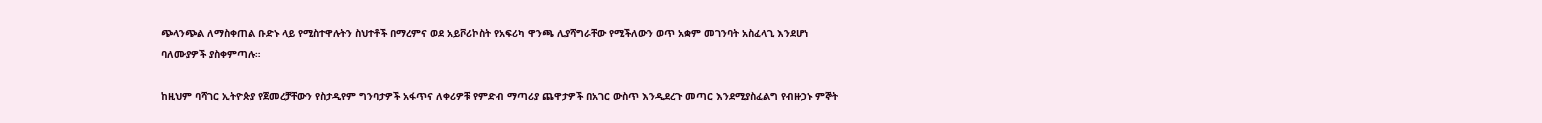ጭላንጭል ለማስቀጠል ቡድኑ ላይ የሚስተዋሉትን ስህተቶች በማረምና ወደ አይቮሪኮስት የአፍሪካ ዋንጫ ሊያሻግራቸው የሚችለውን ወጥ አቋም መገንባት አስፈላጊ እንደሆነ ባለሙያዎች ያስቀምጣሉ።

ከዚህም ባሻገር ኢትዮጵያ የጀመረቻቸውን የስታዲየም ግንባታዎች አፋጥና ለቀሪዎቹ የምድብ ማጣሪያ ጨዋታዎች በአገር ውስጥ እንዲደረጉ መጣር እንደሚያስፈልግ የብዙኃኑ ምኞት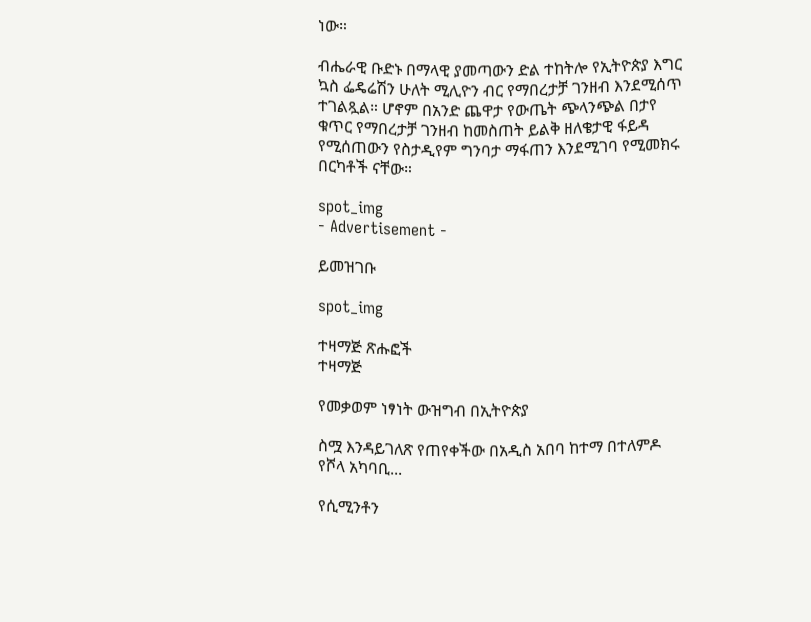ነው።

ብሔራዊ ቡድኑ በማላዊ ያመጣውን ድል ተከትሎ የኢትዮጵያ እግር ኳስ ፌዴሬሽን ሁለት ሚሊዮን ብር የማበረታቻ ገንዘብ እንደሚሰጥ ተገልጿል። ሆኖም በአንድ ጨዋታ የውጤት ጭላንጭል በታየ ቁጥር የማበረታቻ ገንዘብ ከመስጠት ይልቅ ዘለቄታዊ ፋይዳ የሚሰጠውን የስታዲየም ግንባታ ማፋጠን እንደሚገባ የሚመክሩ በርካቶች ናቸው።

spot_img
- Advertisement -

ይመዝገቡ

spot_img

ተዛማጅ ጽሑፎች
ተዛማጅ

የመቃወም ነፃነት ውዝግብ በኢትዮጵያ

ስሟ እንዳይገለጽ የጠየቀችው በአዲስ አበባ ከተማ በተለምዶ የሾላ አካባቢ...

የሲሚንቶን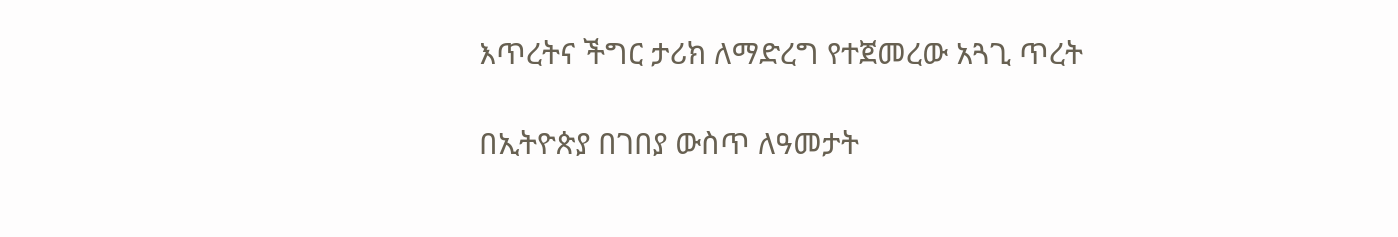እጥረትና ችግር ታሪክ ለማድረግ የተጀመረው አጓጊ ጥረት

በኢትዮጵያ በገበያ ውስጥ ለዓመታት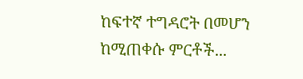ከፍተኛ ተግዳሮት በመሆን ከሚጠቀሱ ምርቶች...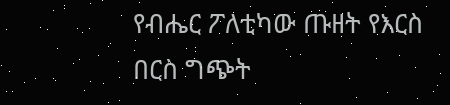የብሔር ፖለቲካው ጡዘት የእርስ በርስ ግጭት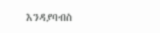እንዳያባብስ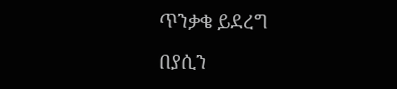ጥንቃቄ ይደረግ

በያሲን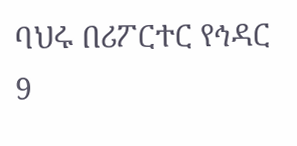ባህሩ በሪፖርተር የኅዳር 9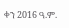ቀን 2016 ዓ.ም.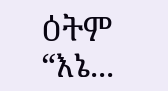ዕትም “እኔ...